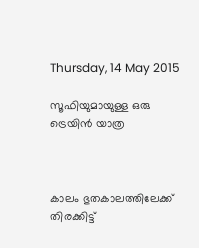Thursday, 14 May 2015

സൂഫിയുമായുള്ള ഒരു ട്രെയിന്‍ യാത്ര



കാലം ഭുതകാലത്തിലേക്ക്
തിരക്കിട്ട്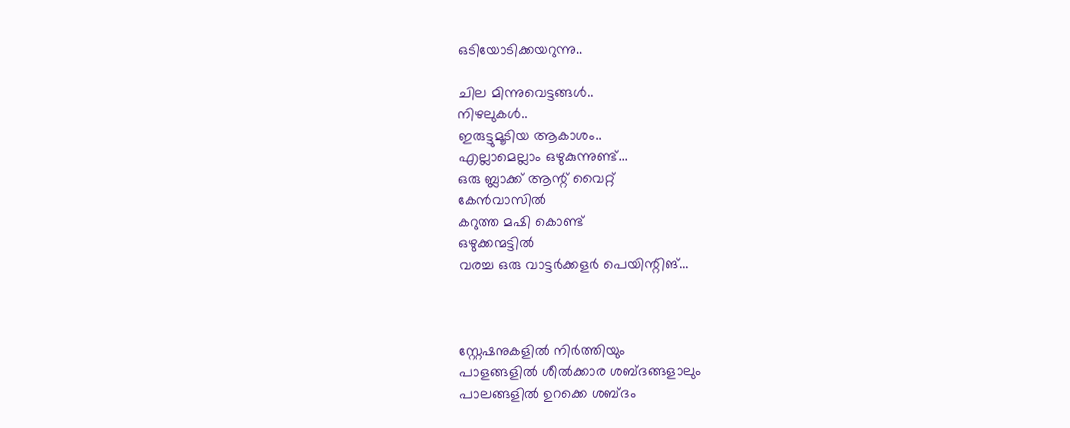ഒടിയോടിക്കയറുന്നു..

ചില മിന്നുവെട്ടങ്ങള്‍..
നിഴലുകള്‍..
ഇരുട്ടുമൂടിയ ആകാശം..
എല്ലാമെല്ലാം ഒഴുകുന്നുണ്ട്...
ഒരു ബ്ലാക്ക് ആന്റ് വൈറ്റ്
കേന്‍വാസില്‍
കറുത്ത മഷി കൊണ്ട്
ഒഴുക്കന്മട്ടില്‍
വരച്ച ഒരു വാട്ടര്‍ക്കളര്‍ പെയിന്റിങ്...



സ്റ്റേഷനുകളില്‍ നിര്‍ത്തിയും
പാളങ്ങളില്‍ ശീല്‍ക്കാര ശബ്ദങ്ങളാലും
പാലങ്ങളില്‍ ഉറക്കെ ശബ്ദം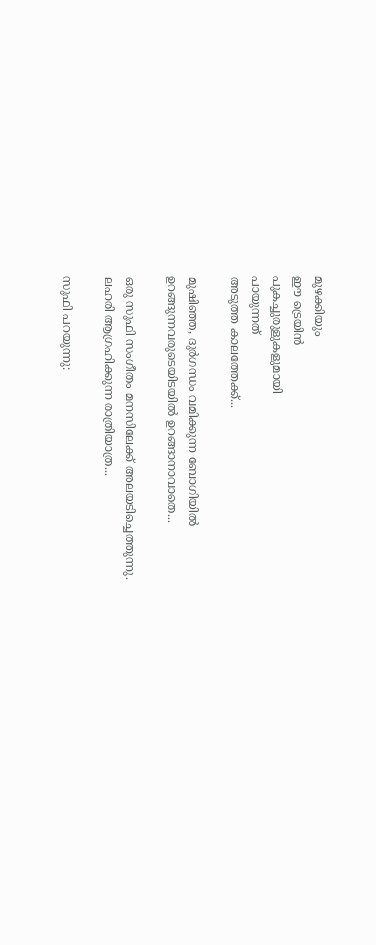മുഴക്കിയും
ഈ ട്രെയിന്‍
പുകച്ചുരുളുകളുമായി
പായുന്നത്
അടുത്ത കാലത്തേക്ക്...

മുഷിഞ്ഞ, ദുര്‍ഗന്ധം വമിക്കുന്ന ബോഗിയില്‍
ഉറങ്ങുന്നവരുടെയിടയില്‍ ഉറങ്ങാനാവാതെ...

ഒരു സുഫി സംഗീതം മനസിലേക്ക് അലയടിച്ചെത്തുന്നു.
ലഹരി ആഗ്രഹിക്കുന്ന രാത്രിയാത്ര...

സുഫി പറയുന്നു: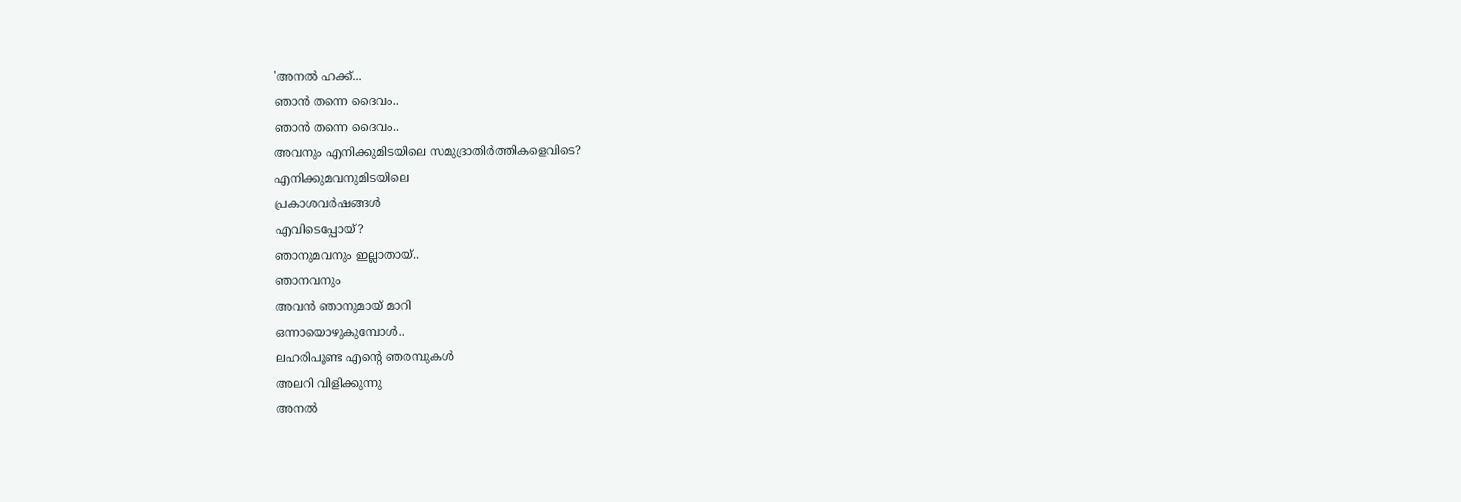'അനല്‍ ഹക്ക്...
ഞാന്‍ തന്നെ ദൈവം..
ഞാന്‍ തന്നെ ദൈവം..
അവനും എനിക്കുമിടയിലെ സമുദ്രാതിര്‍ത്തികളെവിടെ?
എനിക്കുമവനുമിടയിലെ
പ്രകാശവര്‍ഷങ്ങള്‍
എവിടെപ്പോയ്?
ഞാനുമവനും ഇല്ലാതായ്..
ഞാനവനും
അവന്‍ ഞാനുമായ് മാറി
ഒന്നായൊഴുകുമ്പോള്‍..
ലഹരിപൂണ്ട എന്റെ ഞരമ്പുകള്‍
അലറി വിളിക്കുന്നു
അനല്‍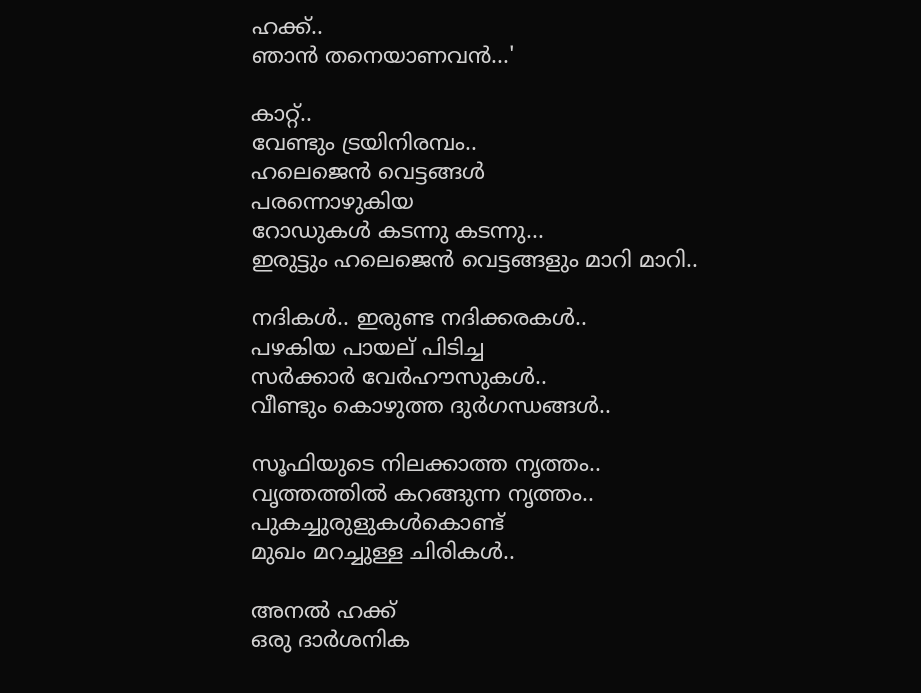ഹക്ക്..
ഞാന്‍ തനെയാണവന്‍...'

കാറ്റ്..
വേണ്ടും ട്രയിനിരമ്പം..
ഹലെജെന്‍ വെട്ടങ്ങള്‍
പരന്നൊഴുകിയ
റോഡുകള്‍ കടന്നു കടന്നു...
ഇരുട്ടും ഹലെജെന്‍ വെട്ടങ്ങളും മാറി മാറി..

നദികള്‍.. ഇരുണ്ട നദിക്കരകള്‍..
പഴകിയ പായല് പിടിച്ച
സര്‍ക്കാര്‍ വേര്‍ഹൗസുകള്‍..
വീണ്ടും കൊഴുത്ത ദുര്‍ഗന്ധങ്ങള്‍..

സൂഫിയുടെ നിലക്കാത്ത നൃത്തം..
വൃത്തത്തില്‍ കറങ്ങുന്ന നൃത്തം..
പുകച്ചുരുളുകള്‍കൊണ്ട്
മുഖം മറച്ചുള്ള ചിരികള്‍..

അനല്‍ ഹക്ക്
ഒരു ദാര്‍ശനിക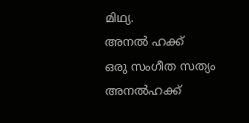മിഥ്യ.
അനല്‍ ഹക്ക്
ഒരു സംഗീത സത്യം
അനല്‍ഹക്ക്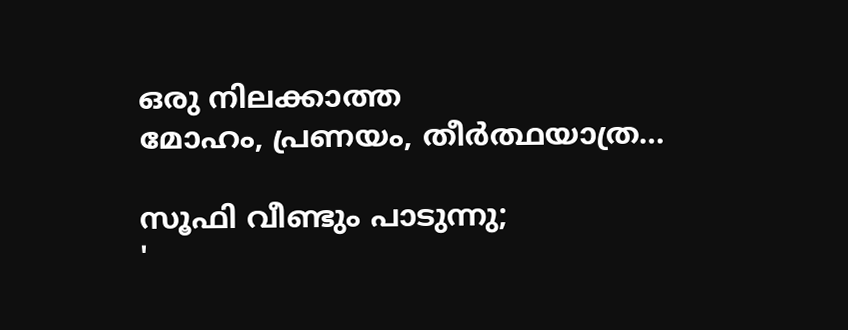ഒരു നിലക്കാത്ത
മോഹം, പ്രണയം, തീര്‍ത്ഥയാത്ര…

സൂഫി വീണ്ടും പാടുന്നു;
'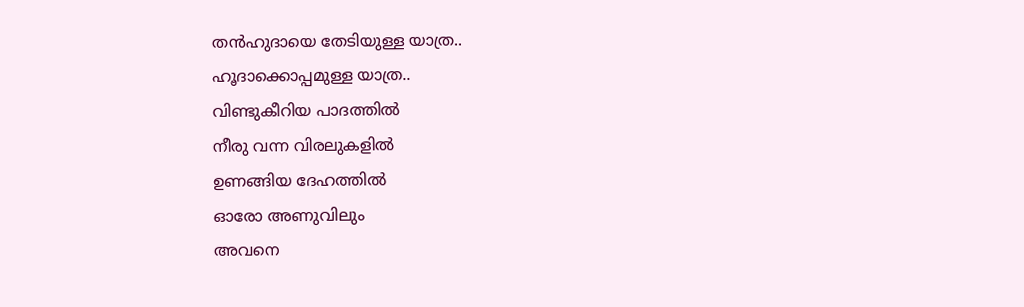തന്‍ഹുദായെ തേടിയുള്ള യാത്ര..
ഹൂദാക്കൊപ്പമുള്ള യാത്ര..
വിണ്ടുകീറിയ പാദത്തില്‍
നീരു വന്ന വിരലുകളില്‍
ഉണങ്ങിയ ദേഹത്തില്‍
ഓരോ അണുവിലും
അവനെ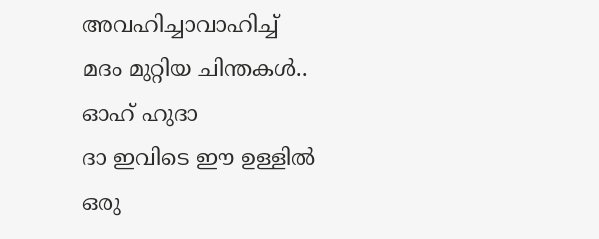അവഹിച്ചാവാഹിച്ച്
മദം മുറ്റിയ ചിന്തകള്‍..
ഓഹ് ഹുദാ
ദാ ഇവിടെ ഈ ഉള്ളില്‍
ഒരു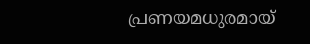പ്രണയമധുരമായ്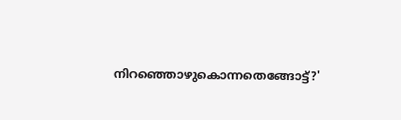നിറഞ്ഞൊഴുകൊന്നതെങ്ങോട്ട്?'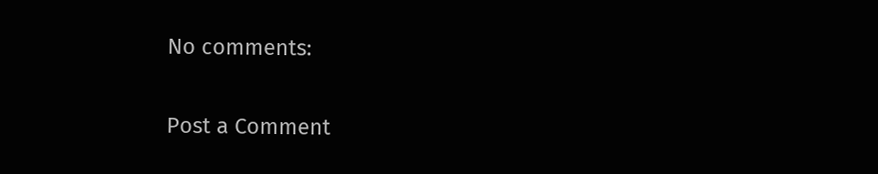No comments:

Post a Comment